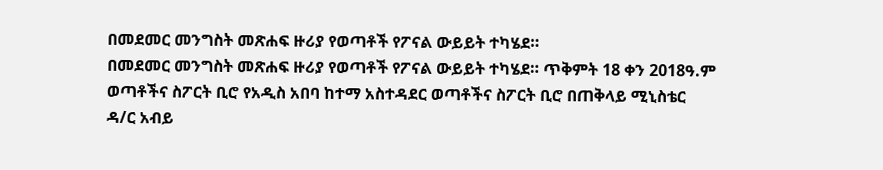በመደመር መንግስት መጽሐፍ ዙሪያ የወጣቶች የፖናል ውይይት ተካሄደ።
በመደመር መንግስት መጽሐፍ ዙሪያ የወጣቶች የፖናል ውይይት ተካሄደ። ጥቅምት 18 ቀን 2018ዓ.ም ወጣቶችና ስፖርት ቢሮ የአዲስ አበባ ከተማ አስተዳደር ወጣቶችና ስፖርት ቢሮ በጠቅላይ ሚኒስቴር ዳ/ር አብይ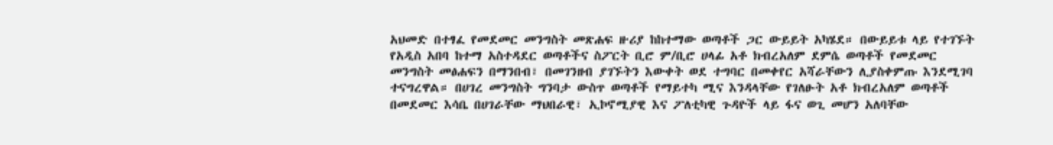አህመድ በተፃፈ የመደመር መንግስት መጽሐፍ ዙሪያ ከከተማው ወጣቶች ጋር ውይይት አካሄደ። በውይይቱ ላይ የተገኙት የአዲስ አበባ ከተማ አስተዳደር ወጣቶችና ስፖርት ቢሮ ም/ቢሮ ሀላፊ አቶ ክብረአለም ደምሴ ወጣቶች የመደመር መንግስት መፅሐፍን በማንበብ፣ በመገንዘብ ያገኙትን እውቀት ወደ ተግባር በመቀየር አሻራቸውን ሊያስቀምጡ እንደሚገባ ተናግረዋል። በሀገረ መንግስት ግንባታ ውስጥ ወጣቶች የማይተካ ሚና እንዳላቸው የገለፁት አቶ ክብረአለም ወጣቶች በመደመር እሳቤ በሀገራቸው ማህበራዊ፣ ኢኮኖሚያዊ እና ፖለቲካዊ ጉዳዮች ላይ ፋና ወጊ መሆን አለባቸው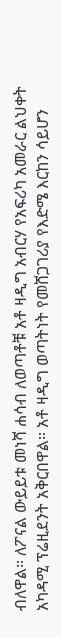ብለዋል። ለፖናል ውይይቱ መነሻ ሐሳብ ለወጣቶቹ አቶ ዛዲግ አብርሃ የአፍሪካ አመራር ልህቀት አካዳሚ ፕሬዚደንት አቅርበዋል። አቶ ዛዲግ ወጣትነት የመሸጋገሪያ የእድሜ እርከን ሳይሆን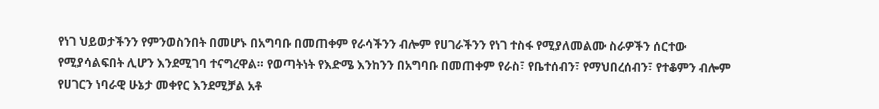የነገ ህይወታችንን የምንወስንበት በመሆኑ በአግባቡ በመጠቀም የራሳችንን ብሎም የሀገራችንን የነገ ተስፋ የሚያለመልሙ ስራዎችን ሰርተው የሚያሳልፍበት ሊሆን እንደሚገባ ተናግረዋል። የወጣትነት የእድሜ እንከንን በአግባቡ በመጠቀም የራስ፣ የቤተሰብን፣ የማህበረሰብን፣ የተቆምን ብሎም የሀገርን ነባራዊ ሁኔታ መቀየር እንደሚቻል አቶ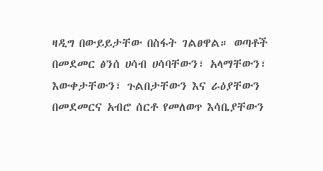ዛዲግ በውይይታቸው በስፋት ገልፀዋል። ወጣቶች በመደመር ፅንሰ ሀሳብ ሀሳባቸውን፣ አላማቸውን፣ እውቀታቸውን፣ ጉልበታቸውን እና ራዕያቸውን በመደመርና አብሮ ሰርቶ የመለወጥ እሳቤያቸውን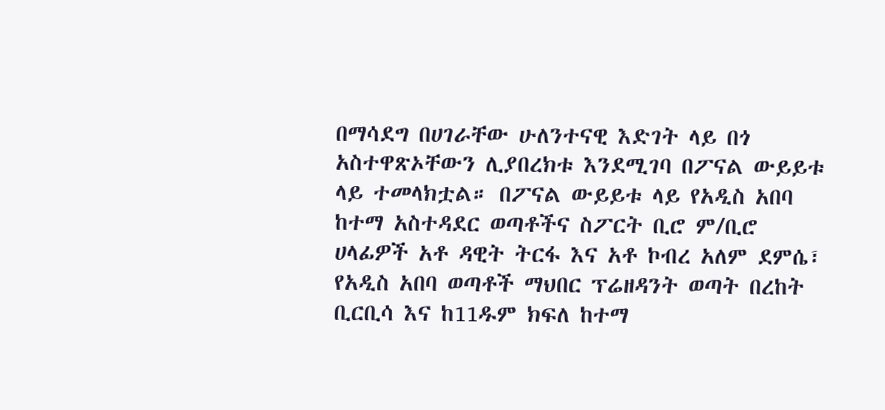በማሳደግ በሀገራቸው ሁለንተናዊ እድገት ላይ በጎ አስተዋጽኦቸውን ሊያበረክቱ እንደሚገባ በፖናል ውይይቱ ላይ ተመላክቷል። በፖናል ውይይቱ ላይ የአዲስ አበባ ከተማ አስተዳደር ወጣቶችና ስፖርት ቢሮ ም/ቢሮ ሀላፊዎች አቶ ዳዊት ትርፋ እና አቶ ኮብረ አለም ደምሴ፣ የአዲስ አበባ ወጣቶች ማህበር ፕሬዘዳንት ወጣት በረከት ቢርቢሳ እና ከ11ዱም ክፍለ ከተማ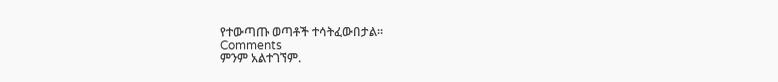የተውጣጡ ወጣቶች ተሳትፈውበታል።
Comments
ምንም አልተገኘም.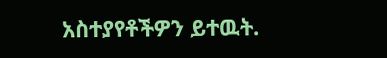አስተያየቶችዎን ይተዉት.